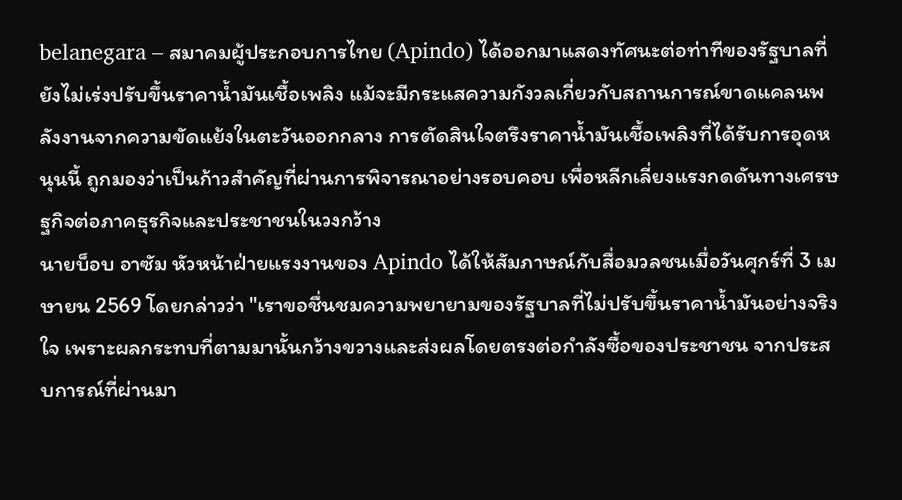belanegara – สมาคมผู้ประกอบการไทย (Apindo) ได้ออกมาแสดงทัศนะต่อท่าทีของรัฐบาลที่ยังไม่เร่งปรับขึ้นราคาน้ำมันเชื้อเพลิง แม้จะมีกระแสความกังวลเกี่ยวกับสถานการณ์ขาดแคลนพลังงานจากความขัดแย้งในตะวันออกกลาง การตัดสินใจตรึงราคาน้ำมันเชื้อเพลิงที่ได้รับการอุดหนุนนี้ ถูกมองว่าเป็นก้าวสำคัญที่ผ่านการพิจารณาอย่างรอบคอบ เพื่อหลีกเลี่ยงแรงกดดันทางเศรษฐกิจต่อภาคธุรกิจและประชาชนในวงกว้าง
นายบ็อบ อาซัม หัวหน้าฝ่ายแรงงานของ Apindo ได้ให้สัมภาษณ์กับสื่อมวลชนเมื่อวันศุกร์ที่ 3 เมษายน 2569 โดยกล่าวว่า "เราขอชื่นชมความพยายามของรัฐบาลที่ไม่ปรับขึ้นราคาน้ำมันอย่างจริงใจ เพราะผลกระทบที่ตามมานั้นกว้างขวางและส่งผลโดยตรงต่อกำลังซื้อของประชาชน จากประสบการณ์ที่ผ่านมา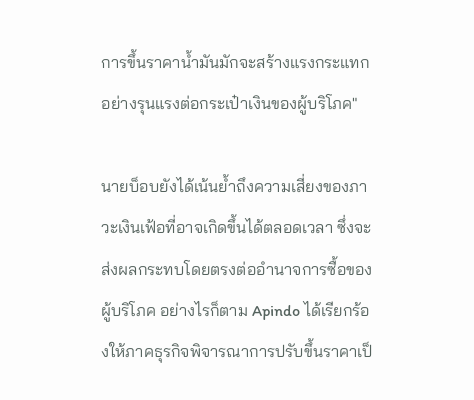การขึ้นราคาน้ำมันมักจะสร้างแรงกระแทกอย่างรุนแรงต่อกระเป๋าเงินของผู้บริโภค"

นายบ็อบยังได้เน้นย้ำถึงความเสี่ยงของภาวะเงินเฟ้อที่อาจเกิดขึ้นได้ตลอดเวลา ซึ่งจะส่งผลกระทบโดยตรงต่ออำนาจการซื้อของผู้บริโภค อย่างไรก็ตาม Apindo ได้เรียกร้องให้ภาคธุรกิจพิจารณาการปรับขึ้นราคาเป็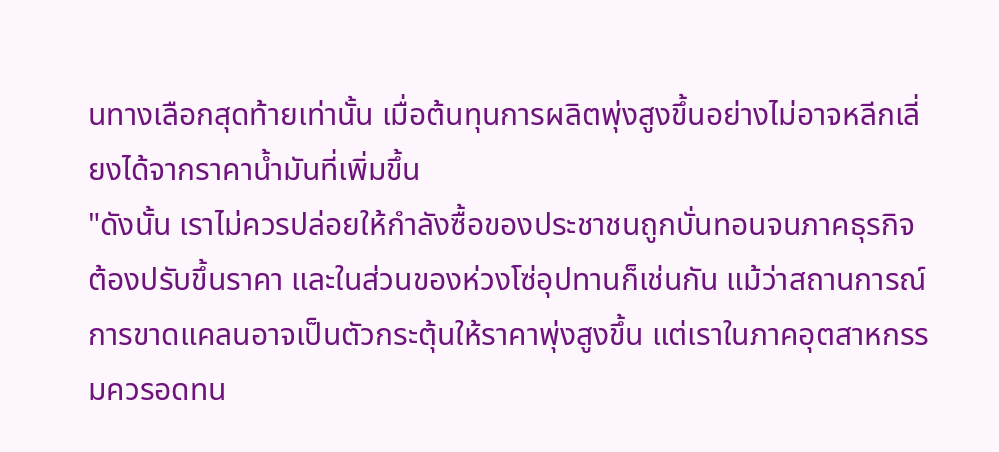นทางเลือกสุดท้ายเท่านั้น เมื่อต้นทุนการผลิตพุ่งสูงขึ้นอย่างไม่อาจหลีกเลี่ยงได้จากราคาน้ำมันที่เพิ่มขึ้น
"ดังนั้น เราไม่ควรปล่อยให้กำลังซื้อของประชาชนถูกบั่นทอนจนภาคธุรกิจต้องปรับขึ้นราคา และในส่วนของห่วงโซ่อุปทานก็เช่นกัน แม้ว่าสถานการณ์การขาดแคลนอาจเป็นตัวกระตุ้นให้ราคาพุ่งสูงขึ้น แต่เราในภาคอุตสาหกรรมควรอดทน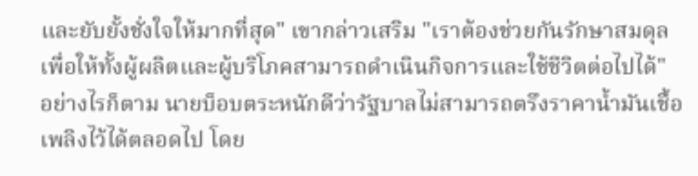และยับยั้งชั่งใจให้มากที่สุด" เขากล่าวเสริม "เราต้องช่วยกันรักษาสมดุล เพื่อให้ทั้งผู้ผลิตและผู้บริโภคสามารถดำเนินกิจการและใช้ชีวิตต่อไปได้"
อย่างไรก็ตาม นายบ็อบตระหนักดีว่ารัฐบาลไม่สามารถตรึงราคาน้ำมันเชื้อเพลิงไว้ได้ตลอดไป โดย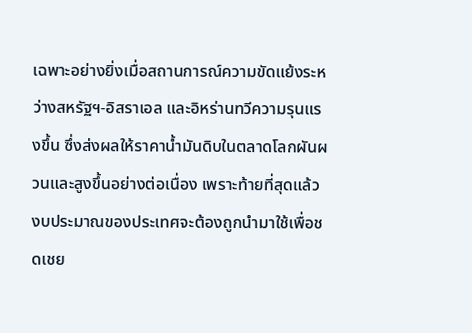เฉพาะอย่างยิ่งเมื่อสถานการณ์ความขัดแย้งระหว่างสหรัฐฯ-อิสราเอล และอิหร่านทวีความรุนแรงขึ้น ซึ่งส่งผลให้ราคาน้ำมันดิบในตลาดโลกผันผวนและสูงขึ้นอย่างต่อเนื่อง เพราะท้ายที่สุดแล้ว งบประมาณของประเทศจะต้องถูกนำมาใช้เพื่อชดเชย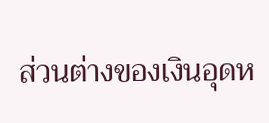ส่วนต่างของเงินอุดห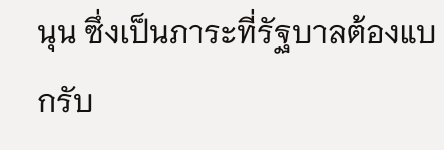นุน ซึ่งเป็นภาระที่รัฐบาลต้องแบกรับ